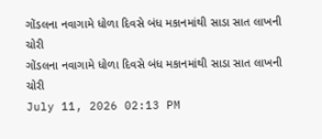ગોંડલના નવાગામે ધોળા દિવસે બંધ મકાનમાંથી સાડા સાત લાખની ચોરી
ગોંડલના નવાગામે ધોળા દિવસે બંધ મકાનમાંથી સાડા સાત લાખની ચોરી
July 11, 2026 02:13 PM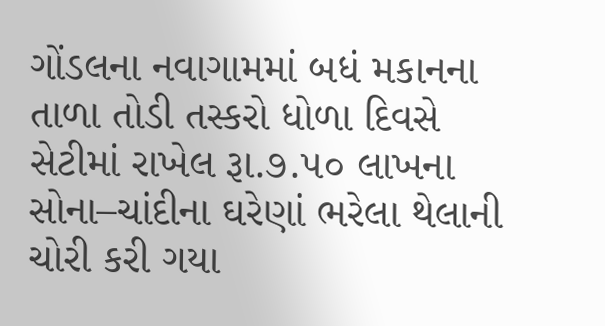ગોંડલના નવાગામમાં બધં મકાનના તાળા તોડી તસ્કરો ધોળા દિવસે સેટીમાં રાખેલ રૂા.૭.૫૦ લાખના સોના–ચાંદીના ઘરેણાં ભરેલા થેલાની ચોરી કરી ગયા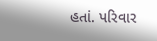હતાં. પરિવાર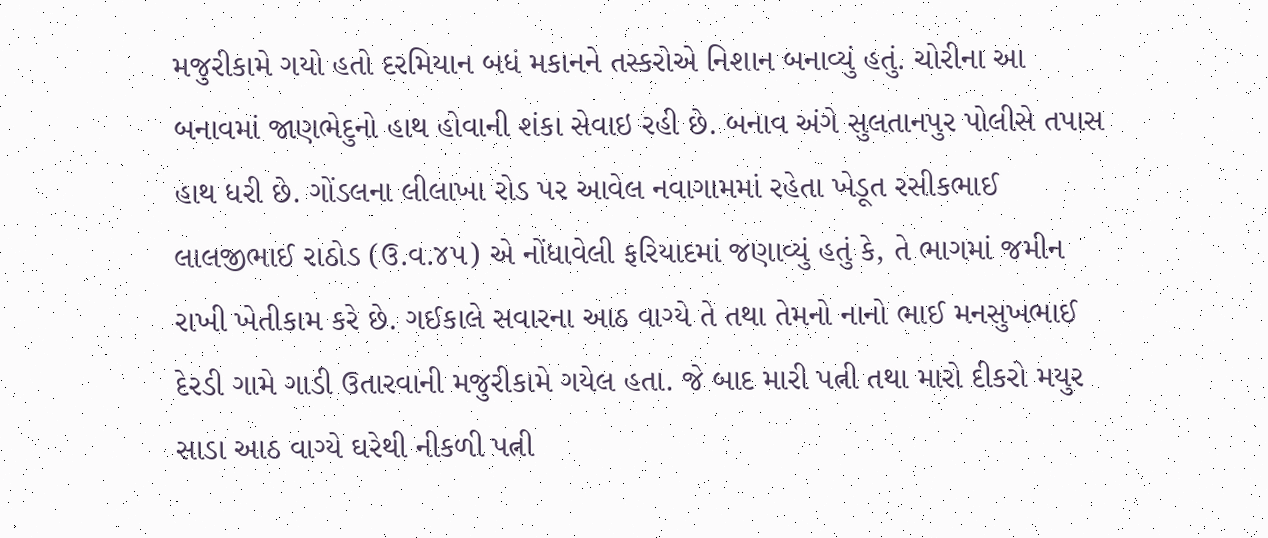મજુરીકામે ગયો હતો દરમિયાન બધં મકાનને તસ્કરોએ નિશાન બનાવ્યું હતું. ચોરીના આ બનાવમાં જાણભેદુનો હાથ હોવાની શંકા સેવાઇ રહી છે. બનાવ અંગે સુલતાનપુર પોલીસે તપાસ હાથ ધરી છે. ગોંડલના લીલાખા રોડ પર આવેલ નવાગામમાં રહેતા ખેડૂત રસીકભાઈ લાલજીભાઈ રાઠોડ (ઉ.વ.૪૫) એ નોંધાવેલી ફરિયાદમાં જણાવ્યું હતું કે, તે ભાગમાં જમીન રાખી ખેતીકામ કરે છે. ગઈકાલે સવારના આઠ વાગ્યે તે તથા તેમનો નાનો ભાઈ મનસુખભાઈ દેરડી ગામે ગાડી ઉતારવાની મજુરીકામે ગયેલ હતા. જે બાદ મારી પત્ની તથા મારો દીકરો મયુર સાડા આઠ વાગ્યે ઘરેથી નીકળી પત્ની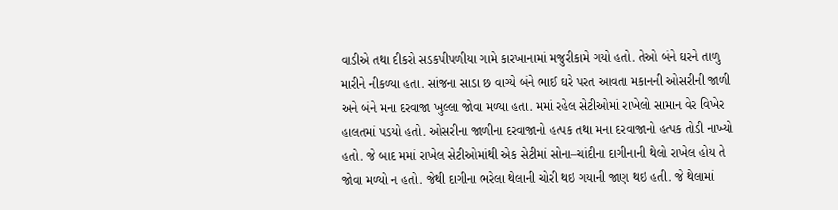વાડીએ તથા દીકરો સડકપીપળીયા ગામે કારખાનામાં મજુરીકામે ગયો હતો. તેઓ બંને ઘરને તાળુ મારીને નીકળ્યા હતા. સાંજના સાડા છ વાગ્યે બંને ભાઈ ઘરે પરત આવતા મકાનની ઓસરીની જાળી અને બંને મના દરવાજા ખુલ્લા જોવા મળ્યા હતા. મમાં રહેલ સેટીઓમાં રાખેલો સામાન વેર વિખેર હાલતમાં પડયો હતો. ઓસરીના જાળીના દરવાજાનો હત્પક તથા મના દરવાજાનો હત્પક તોડી નાખ્યો હતો. જે બાદ મમાં રાખેલ સેટીઓમાંથી એક સેટીમાં સોના–ચાંદીના દાગીનાની થેલો રાખેલ હોય તે જોવા મળ્યો ન હતો. જેથી દાગીના ભરેલા થેલાની ચોરી થઇ ગયાની જાણ થઇ હતી. જે થેલામાં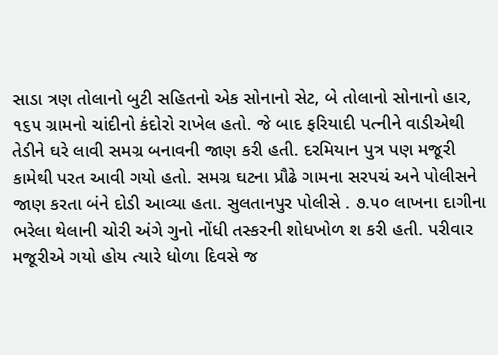સાડા ત્રણ તોલાનો બુટી સહિતનો એક સોનાનો સેટ, બે તોલાનો સોનાનો હાર, ૧૬૫ ગ્રામનો ચાંદીનો કંદોરો રાખેલ હતો. જે બાદ ફરિયાદી પત્નીને વાડીએથી તેડીને ઘરે લાવી સમગ્ર બનાવની જાણ કરી હતી. દરમિયાન પુત્ર પણ મજૂરી કામેથી પરત આવી ગયો હતો. સમગ્ર ઘટના પ્રૌઢે ગામના સરપચં અને પોલીસને જાણ કરતા બંને દોડી આવ્યા હતા. સુલતાનપુર પોલીસે . ૭.૫૦ લાખના દાગીના ભરેલા થેલાની ચોરી અંગે ગુનો નોંધી તસ્કરની શોધખોળ શ કરી હતી. પરીવાર મજૂરીએ ગયો હોય ત્યારે ધોળા દિવસે જ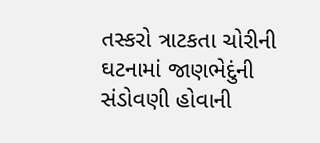તસ્કરો ત્રાટકતા ચોરીની ઘટનામાં જાણભેદુંની સંડોવણી હોવાની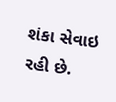શંકા સેવાઇ રહી છે.